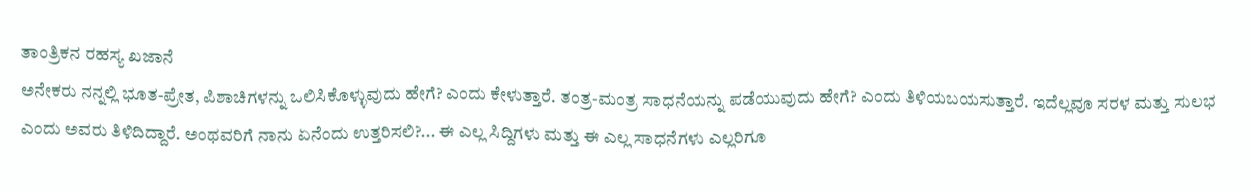ತಾಂತ್ರಿಕನ ರಹಸ್ಯ ಖಜಾನೆ
ಅನೇಕರು ನನ್ನಲ್ಲಿ ಭೂತ-ಪ್ರೇತ, ಪಿಶಾಚಿಗಳನ್ನು ಒಲಿಸಿಕೊಳ್ಳುವುದು ಹೇಗೆ? ಎಂದು ಕೇಳುತ್ತಾರೆ. ತಂತ್ರ-ಮಂತ್ರ ಸಾಧನೆಯನ್ನು ಪಡೆಯುವುದು ಹೇಗೆ? ಎಂದು ತಿಳಿಯಬಯಸುತ್ತಾರೆ. ಇದೆಲ್ಲವೂ ಸರಳ ಮತ್ತು ಸುಲಭ ಎಂದು ಅವರು ತಿಳಿದಿದ್ದಾರೆ. ಅಂಥವರಿಗೆ ನಾನು ಏನೆಂದು ಉತ್ತರಿಸಲಿ?... ಈ ಎಲ್ಲ ಸಿದ್ದಿಗಳು ಮತ್ತು ಈ ಎಲ್ಲ ಸಾಧನೆಗಳು ಎಲ್ಲರಿಗೂ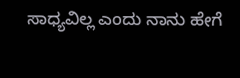ಸಾಧ್ಯವಿಲ್ಲ ಎಂದು ನಾನು ಹೇಗೆ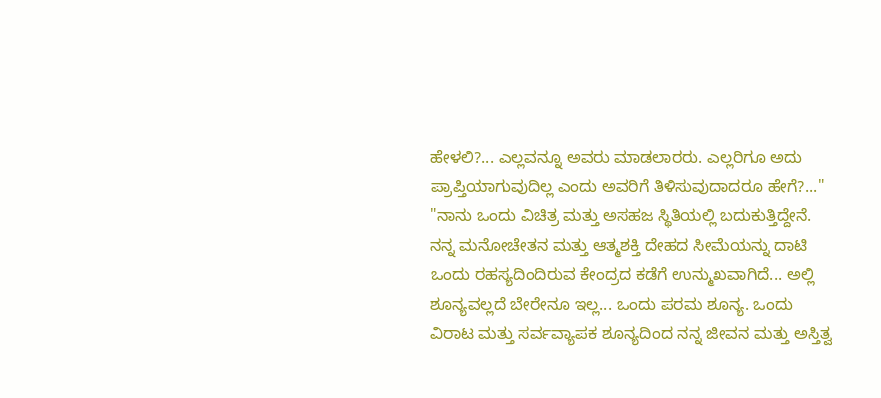ಹೇಳಲಿ?... ಎಲ್ಲವನ್ನೂ ಅವರು ಮಾಡಲಾರರು. ಎಲ್ಲರಿಗೂ ಅದು ಪ್ರಾಪ್ತಿಯಾಗುವುದಿಲ್ಲ ಎಂದು ಅವರಿಗೆ ತಿಳಿಸುವುದಾದರೂ ಹೇಗೆ?..."
"ನಾನು ಒಂದು ವಿಚಿತ್ರ ಮತ್ತು ಅಸಹಜ ಸ್ಥಿತಿಯಲ್ಲಿ ಬದುಕುತ್ತಿದ್ದೇನೆ. ನನ್ನ ಮನೋಚೇತನ ಮತ್ತು ಆತ್ಮಶಕ್ತಿ ದೇಹದ ಸೀಮೆಯನ್ನು ದಾಟಿ ಒಂದು ರಹಸ್ಯದಿಂದಿರುವ ಕೇಂದ್ರದ ಕಡೆಗೆ ಉನ್ಮುಖವಾಗಿದೆ... ಅಲ್ಲಿ ಶೂನ್ಯವಲ್ಲದೆ ಬೇರೇನೂ ಇಲ್ಲ... ಒಂದು ಪರಮ ಶೂನ್ಯ. ಒಂದು ವಿರಾಟ ಮತ್ತು ಸರ್ವವ್ಯಾಪಕ ಶೂನ್ಯದಿಂದ ನನ್ನ ಜೀವನ ಮತ್ತು ಅಸ್ತಿತ್ವ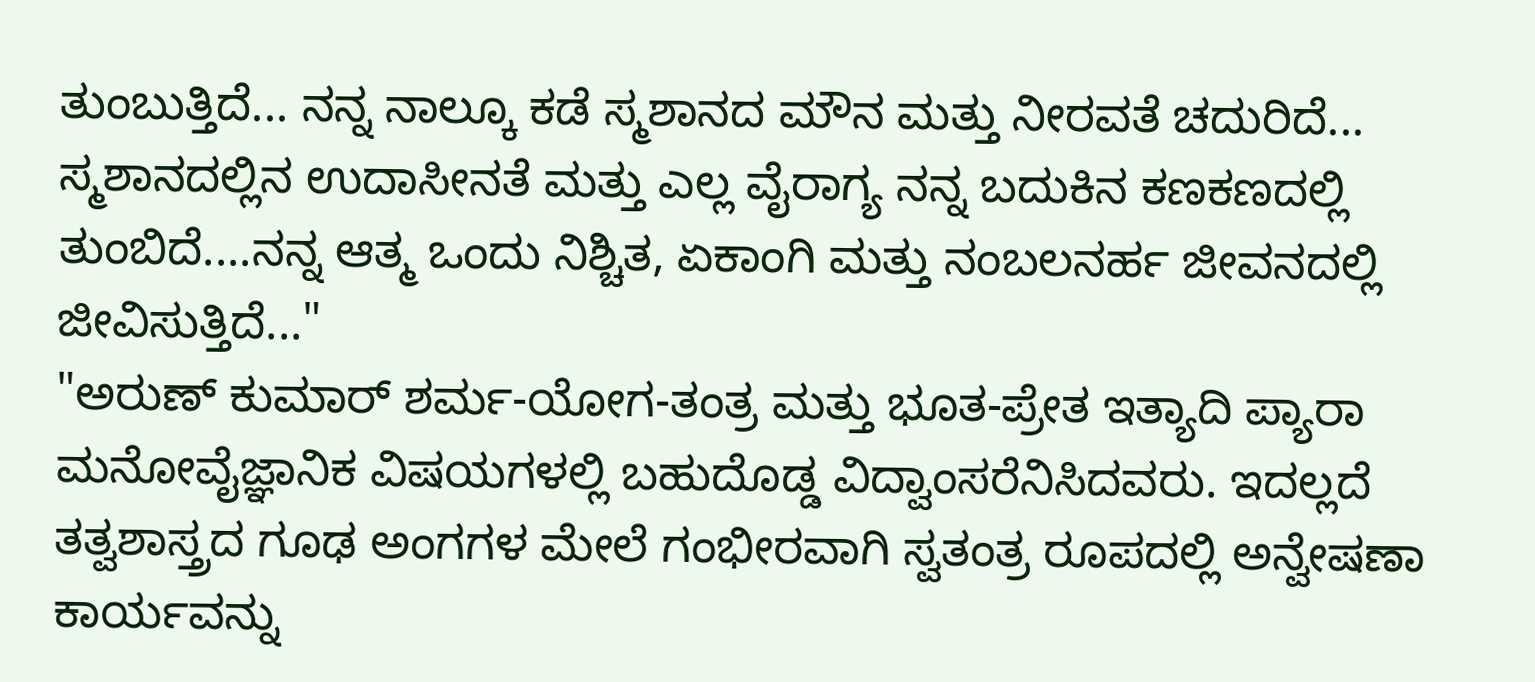ತುಂಬುತ್ತಿದೆ... ನನ್ನ ನಾಲ್ಕೂ ಕಡೆ ಸ್ಮಶಾನದ ಮೌನ ಮತ್ತು ನೀರವತೆ ಚದುರಿದೆ... ಸ್ಮಶಾನದಲ್ಲಿನ ಉದಾಸೀನತೆ ಮತ್ತು ಎಲ್ಲ ವೈರಾಗ್ಯ ನನ್ನ ಬದುಕಿನ ಕಣಕಣದಲ್ಲಿ ತುಂಬಿದೆ....ನನ್ನ ಆತ್ಮ ಒಂದು ನಿಶ್ಚಿತ, ಏಕಾಂಗಿ ಮತ್ತು ನಂಬಲನರ್ಹ ಜೀವನದಲ್ಲಿ ಜೀವಿಸುತ್ತಿದೆ..."
"ಅರುಣ್ ಕುಮಾರ್ ಶರ್ಮ-ಯೋಗ-ತಂತ್ರ ಮತ್ತು ಭೂತ-ಪ್ರೇತ ಇತ್ಯಾದಿ ಪ್ಯಾರಾ ಮನೋವೈಜ್ಞಾನಿಕ ವಿಷಯಗಳಲ್ಲಿ ಬಹುದೊಡ್ಡ ವಿದ್ವಾಂಸರೆನಿಸಿದವರು. ಇದಲ್ಲದೆ ತತ್ವಶಾಸ್ತ್ರದ ಗೂಢ ಅಂಗಗಳ ಮೇಲೆ ಗಂಭೀರವಾಗಿ ಸ್ವತಂತ್ರ ರೂಪದಲ್ಲಿ ಅನ್ವೇಷಣಾ ಕಾರ್ಯವನ್ನು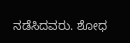ನಡೆಸಿದವರು. ಶೋಧ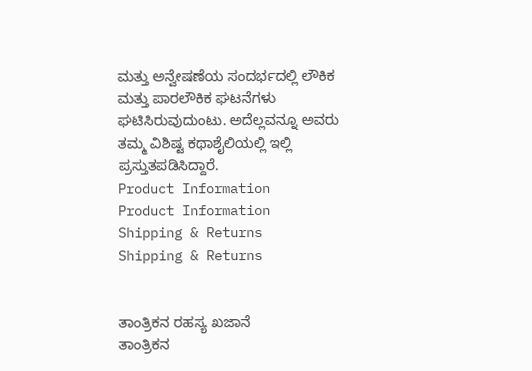ಮತ್ತು ಅನ್ವೇಷಣೆಯ ಸಂದರ್ಭದಲ್ಲಿ ಲೌಕಿಕ ಮತ್ತು ಪಾರಲೌಕಿಕ ಘಟನೆಗಳು ಘಟಿಸಿರುವುದುಂಟು. ಅದೆಲ್ಲವನ್ನೂ ಅವರು ತಮ್ಮ ವಿಶಿಷ್ಟ ಕಥಾಶೈಲಿಯಲ್ಲಿ ಇಲ್ಲಿ ಪ್ರಸ್ತುತಪಡಿಸಿದ್ದಾರೆ.
Product Information
Product Information
Shipping & Returns
Shipping & Returns


ತಾಂತ್ರಿಕನ ರಹಸ್ಯ ಖಜಾನೆ
ತಾಂತ್ರಿಕನ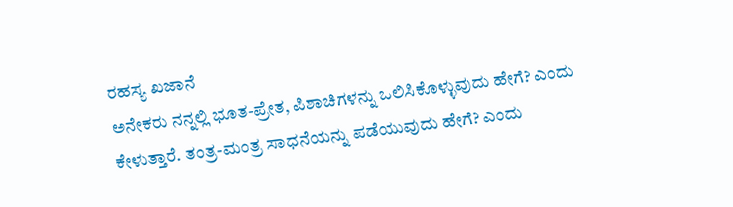ರಹಸ್ಯ ಖಜಾನೆ
ಅನೇಕರು ನನ್ನಲ್ಲಿ ಭೂತ-ಪ್ರೇತ, ಪಿಶಾಚಿಗಳನ್ನು ಒಲಿಸಿಕೊಳ್ಳುವುದು ಹೇಗೆ? ಎಂದು ಕೇಳುತ್ತಾರೆ. ತಂತ್ರ-ಮಂತ್ರ ಸಾಧನೆಯನ್ನು ಪಡೆಯುವುದು ಹೇಗೆ? ಎಂದು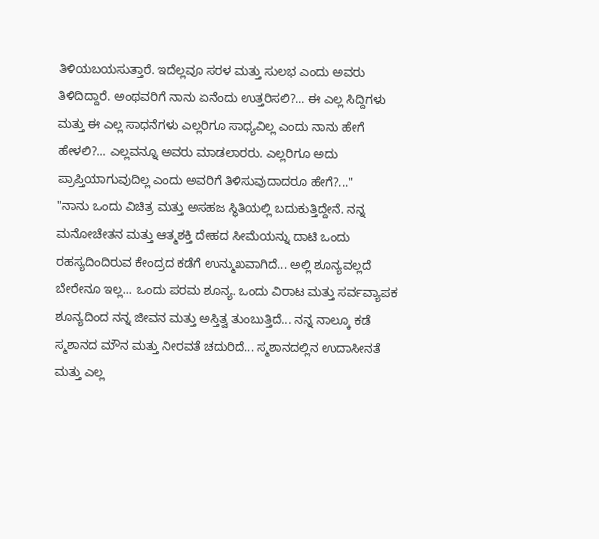ತಿಳಿಯಬಯಸುತ್ತಾರೆ. ಇದೆಲ್ಲವೂ ಸರಳ ಮತ್ತು ಸುಲಭ ಎಂದು ಅವರು ತಿಳಿದಿದ್ದಾರೆ. ಅಂಥವರಿಗೆ ನಾನು ಏನೆಂದು ಉತ್ತರಿಸಲಿ?... ಈ ಎಲ್ಲ ಸಿದ್ದಿಗಳು ಮತ್ತು ಈ ಎಲ್ಲ ಸಾಧನೆಗಳು ಎಲ್ಲರಿಗೂ ಸಾಧ್ಯವಿಲ್ಲ ಎಂದು ನಾನು ಹೇಗೆ ಹೇಳಲಿ?... ಎಲ್ಲವನ್ನೂ ಅವರು ಮಾಡಲಾರರು. ಎಲ್ಲರಿಗೂ ಅದು ಪ್ರಾಪ್ತಿಯಾಗುವುದಿಲ್ಲ ಎಂದು ಅವರಿಗೆ ತಿಳಿಸುವುದಾದರೂ ಹೇಗೆ?..."
"ನಾನು ಒಂದು ವಿಚಿತ್ರ ಮತ್ತು ಅಸಹಜ ಸ್ಥಿತಿಯಲ್ಲಿ ಬದುಕುತ್ತಿದ್ದೇನೆ. ನನ್ನ ಮನೋಚೇತನ ಮತ್ತು ಆತ್ಮಶಕ್ತಿ ದೇಹದ ಸೀಮೆಯನ್ನು ದಾಟಿ ಒಂದು ರಹಸ್ಯದಿಂದಿರುವ ಕೇಂದ್ರದ ಕಡೆಗೆ ಉನ್ಮುಖವಾಗಿದೆ... ಅಲ್ಲಿ ಶೂನ್ಯವಲ್ಲದೆ ಬೇರೇನೂ ಇಲ್ಲ... ಒಂದು ಪರಮ ಶೂನ್ಯ. ಒಂದು ವಿರಾಟ ಮತ್ತು ಸರ್ವವ್ಯಾಪಕ ಶೂನ್ಯದಿಂದ ನನ್ನ ಜೀವನ ಮತ್ತು ಅಸ್ತಿತ್ವ ತುಂಬುತ್ತಿದೆ... ನನ್ನ ನಾಲ್ಕೂ ಕಡೆ ಸ್ಮಶಾನದ ಮೌನ ಮತ್ತು ನೀರವತೆ ಚದುರಿದೆ... ಸ್ಮಶಾನದಲ್ಲಿನ ಉದಾಸೀನತೆ ಮತ್ತು ಎಲ್ಲ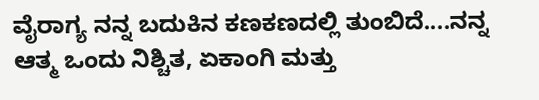ವೈರಾಗ್ಯ ನನ್ನ ಬದುಕಿನ ಕಣಕಣದಲ್ಲಿ ತುಂಬಿದೆ....ನನ್ನ ಆತ್ಮ ಒಂದು ನಿಶ್ಚಿತ, ಏಕಾಂಗಿ ಮತ್ತು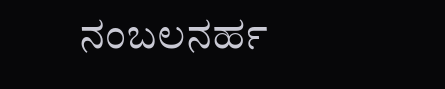ನಂಬಲನರ್ಹ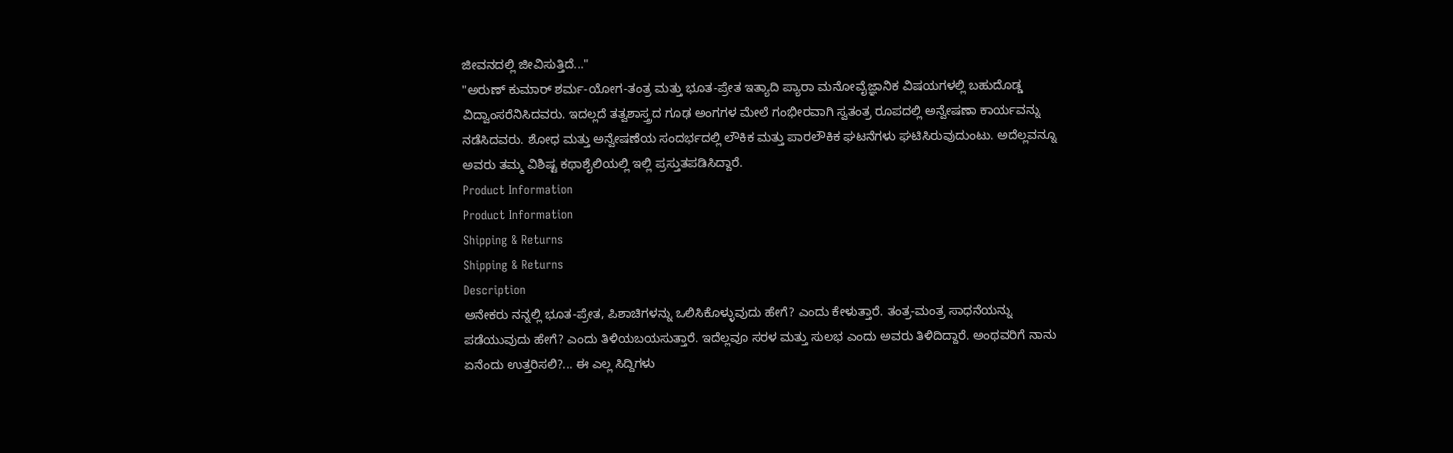ಜೀವನದಲ್ಲಿ ಜೀವಿಸುತ್ತಿದೆ..."
"ಅರುಣ್ ಕುಮಾರ್ ಶರ್ಮ-ಯೋಗ-ತಂತ್ರ ಮತ್ತು ಭೂತ-ಪ್ರೇತ ಇತ್ಯಾದಿ ಪ್ಯಾರಾ ಮನೋವೈಜ್ಞಾನಿಕ ವಿಷಯಗಳಲ್ಲಿ ಬಹುದೊಡ್ಡ ವಿದ್ವಾಂಸರೆನಿಸಿದವರು. ಇದಲ್ಲದೆ ತತ್ವಶಾಸ್ತ್ರದ ಗೂಢ ಅಂಗಗಳ ಮೇಲೆ ಗಂಭೀರವಾಗಿ ಸ್ವತಂತ್ರ ರೂಪದಲ್ಲಿ ಅನ್ವೇಷಣಾ ಕಾರ್ಯವನ್ನು ನಡೆಸಿದವರು. ಶೋಧ ಮತ್ತು ಅನ್ವೇಷಣೆಯ ಸಂದರ್ಭದಲ್ಲಿ ಲೌಕಿಕ ಮತ್ತು ಪಾರಲೌಕಿಕ ಘಟನೆಗಳು ಘಟಿಸಿರುವುದುಂಟು. ಅದೆಲ್ಲವನ್ನೂ ಅವರು ತಮ್ಮ ವಿಶಿಷ್ಟ ಕಥಾಶೈಲಿಯಲ್ಲಿ ಇಲ್ಲಿ ಪ್ರಸ್ತುತಪಡಿಸಿದ್ದಾರೆ.
Product Information
Product Information
Shipping & Returns
Shipping & Returns
Description
ಅನೇಕರು ನನ್ನಲ್ಲಿ ಭೂತ-ಪ್ರೇತ, ಪಿಶಾಚಿಗಳನ್ನು ಒಲಿಸಿಕೊಳ್ಳುವುದು ಹೇಗೆ? ಎಂದು ಕೇಳುತ್ತಾರೆ. ತಂತ್ರ-ಮಂತ್ರ ಸಾಧನೆಯನ್ನು ಪಡೆಯುವುದು ಹೇಗೆ? ಎಂದು ತಿಳಿಯಬಯಸುತ್ತಾರೆ. ಇದೆಲ್ಲವೂ ಸರಳ ಮತ್ತು ಸುಲಭ ಎಂದು ಅವರು ತಿಳಿದಿದ್ದಾರೆ. ಅಂಥವರಿಗೆ ನಾನು ಏನೆಂದು ಉತ್ತರಿಸಲಿ?... ಈ ಎಲ್ಲ ಸಿದ್ದಿಗಳು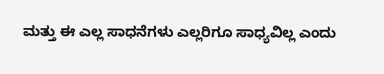ಮತ್ತು ಈ ಎಲ್ಲ ಸಾಧನೆಗಳು ಎಲ್ಲರಿಗೂ ಸಾಧ್ಯವಿಲ್ಲ ಎಂದು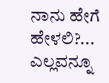ನಾನು ಹೇಗೆ ಹೇಳಲಿ?... ಎಲ್ಲವನ್ನೂ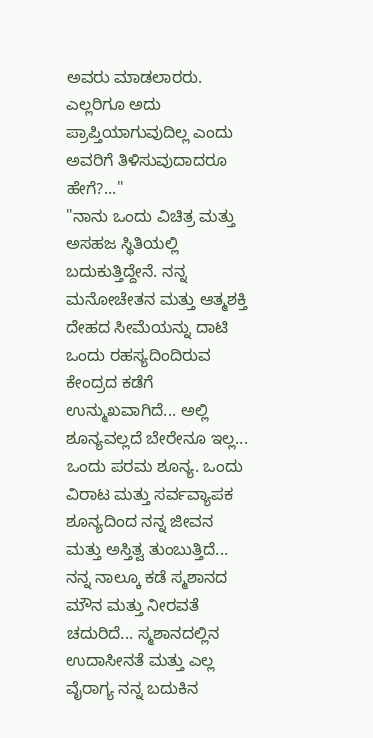ಅವರು ಮಾಡಲಾರರು. ಎಲ್ಲರಿಗೂ ಅದು ಪ್ರಾಪ್ತಿಯಾಗುವುದಿಲ್ಲ ಎಂದು ಅವರಿಗೆ ತಿಳಿಸುವುದಾದರೂ ಹೇಗೆ?..."
"ನಾನು ಒಂದು ವಿಚಿತ್ರ ಮತ್ತು ಅಸಹಜ ಸ್ಥಿತಿಯಲ್ಲಿ ಬದುಕುತ್ತಿದ್ದೇನೆ. ನನ್ನ ಮನೋಚೇತನ ಮತ್ತು ಆತ್ಮಶಕ್ತಿ ದೇಹದ ಸೀಮೆಯನ್ನು ದಾಟಿ ಒಂದು ರಹಸ್ಯದಿಂದಿರುವ ಕೇಂದ್ರದ ಕಡೆಗೆ ಉನ್ಮುಖವಾಗಿದೆ... ಅಲ್ಲಿ ಶೂನ್ಯವಲ್ಲದೆ ಬೇರೇನೂ ಇಲ್ಲ... ಒಂದು ಪರಮ ಶೂನ್ಯ. ಒಂದು ವಿರಾಟ ಮತ್ತು ಸರ್ವವ್ಯಾಪಕ ಶೂನ್ಯದಿಂದ ನನ್ನ ಜೀವನ ಮತ್ತು ಅಸ್ತಿತ್ವ ತುಂಬುತ್ತಿದೆ... ನನ್ನ ನಾಲ್ಕೂ ಕಡೆ ಸ್ಮಶಾನದ ಮೌನ ಮತ್ತು ನೀರವತೆ ಚದುರಿದೆ... ಸ್ಮಶಾನದಲ್ಲಿನ ಉದಾಸೀನತೆ ಮತ್ತು ಎಲ್ಲ ವೈರಾಗ್ಯ ನನ್ನ ಬದುಕಿನ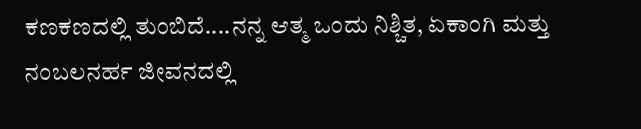ಕಣಕಣದಲ್ಲಿ ತುಂಬಿದೆ....ನನ್ನ ಆತ್ಮ ಒಂದು ನಿಶ್ಚಿತ, ಏಕಾಂಗಿ ಮತ್ತು ನಂಬಲನರ್ಹ ಜೀವನದಲ್ಲಿ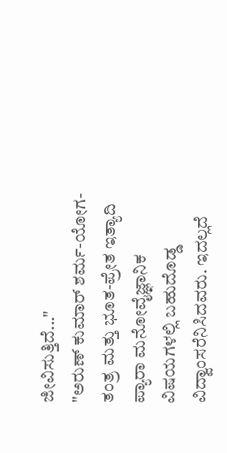ಜೀವಿಸುತ್ತಿದೆ..."
"ಅರುಣ್ ಕುಮಾರ್ ಶರ್ಮ-ಯೋಗ-ತಂತ್ರ ಮತ್ತು ಭೂತ-ಪ್ರೇತ ಇತ್ಯಾದಿ ಪ್ಯಾರಾ ಮನೋವೈಜ್ಞಾನಿಕ ವಿಷಯಗಳಲ್ಲಿ ಬಹುದೊಡ್ಡ ವಿದ್ವಾಂಸರೆನಿಸಿದವರು. ಇದಲ್ಲದೆ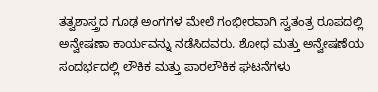ತತ್ವಶಾಸ್ತ್ರದ ಗೂಢ ಅಂಗಗಳ ಮೇಲೆ ಗಂಭೀರವಾಗಿ ಸ್ವತಂತ್ರ ರೂಪದಲ್ಲಿ ಅನ್ವೇಷಣಾ ಕಾರ್ಯವನ್ನು ನಡೆಸಿದವರು. ಶೋಧ ಮತ್ತು ಅನ್ವೇಷಣೆಯ ಸಂದರ್ಭದಲ್ಲಿ ಲೌಕಿಕ ಮತ್ತು ಪಾರಲೌಕಿಕ ಘಟನೆಗಳು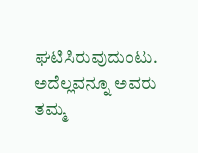ಘಟಿಸಿರುವುದುಂಟು. ಅದೆಲ್ಲವನ್ನೂ ಅವರು ತಮ್ಮ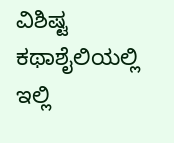ವಿಶಿಷ್ಟ ಕಥಾಶೈಲಿಯಲ್ಲಿ ಇಲ್ಲಿ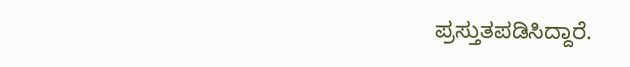ಪ್ರಸ್ತುತಪಡಿಸಿದ್ದಾರೆ.